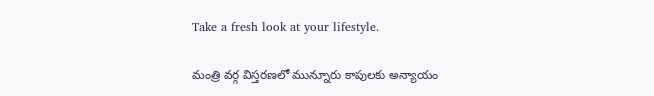Take a fresh look at your lifestyle.

మంత్రి వర్గ విస్తరణలో మున్నూరు కాపులకు అన్యాయం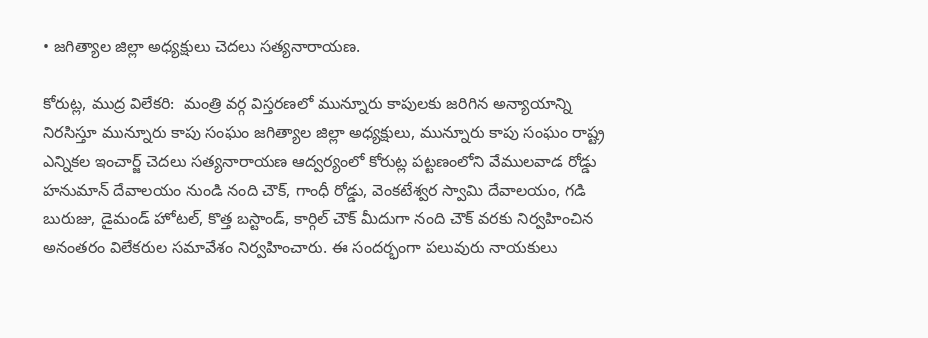• జగిత్యాల జిల్లా అధ్యక్షులు చెదలు సత్యనారాయణ.

కోరుట్ల, ముద్ర విలేకరి:  మంత్రి వర్గ విస్తరణలో మున్నూరు కాపులకు జరిగిన అన్యాయాన్ని నిరసిస్తూ మున్నూరు కాపు సంఘం జగిత్యాల జిల్లా అధ్యక్షులు, మున్నూరు కాపు సంఘం రాష్ట్ర ఎన్నికల ఇంచార్జ్ చెదలు సత్యనారాయణ ఆద్వర్యంలో కోరుట్ల పట్టణంలోని వేములవాడ రోడ్డు హనుమాన్ దేవాలయం నుండి నంది చౌక్, గాంధీ రోడ్డు, వెంకటేశ్వర స్వామి దేవాలయం, గడి బురుజు, డైమండ్ హోటల్, కొత్త బస్టాండ్, కార్గిల్ చౌక్ మీదుగా నంది చౌక్ వరకు నిర్వహించిన అనంతరం విలేకరుల సమావేశం నిర్వహించారు. ఈ సందర్భంగా పలువురు నాయకులు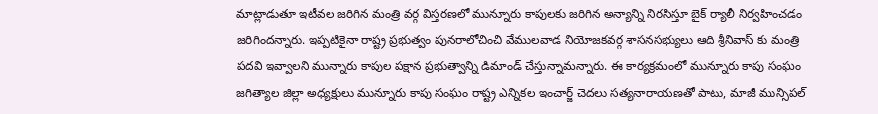మాట్లాడుతూ ఇటీవల జరిగిన మంత్రి వర్గ విస్తరణలో మున్నూరు కాపులకు జరిగిన అన్యాన్ని నిరసిస్తూ బైక్ ర్యాలీ నిర్వహించడం జరిగిందన్నారు. ఇప్పటికైనా రాష్ట్ర ప్రభుత్వం పునరాలోచించి వేములవాడ నియోజకవర్గ శాసనసభ్యులు ఆది శ్రీనివాస్ కు మంత్రి పదవి ఇవ్వాలని మున్నారు కాపుల పక్షాన ప్రభుత్వాన్ని డిమాండ్ చేస్తున్నామన్నారు. ఈ కార్యక్రమంలో మున్నూరు కాపు సంఘం జగిత్యాల జిల్లా అధ్యక్షులు మున్నూరు కాపు సంఘం రాష్ట్ర ఎన్నికల ఇంచార్జ్ చెదలు సత్యనారాయణతో పాటు, మాజీ మున్సిపల్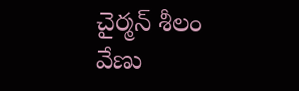చైర్మన్ శీలం వేణు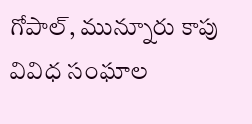గోపాల్, మున్నూరు కాపు వివిధ సంఘాల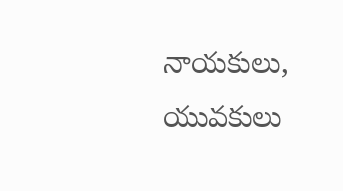నాయకులు, యువకులు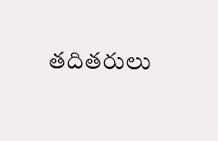తదితరులు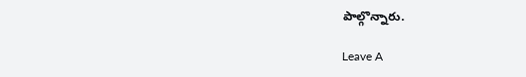పాల్గొన్నారు.

Leave A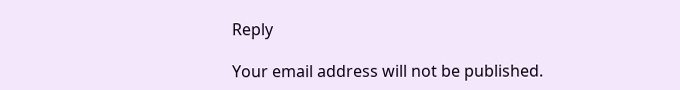Reply

Your email address will not be published.